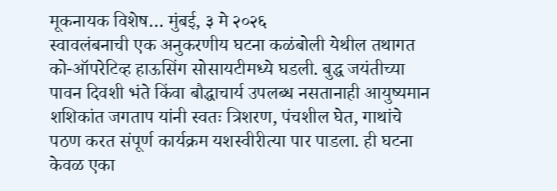मूकनायक विशेष… मुंबई, ३ मे २०२६
स्वावलंबनाची एक अनुकरणीय घटना कळंबोली येथील तथागत को-ऑपरेटिव्ह हाऊसिंग सोसायटीमध्ये घडली. बुद्ध जयंतीच्या पावन दिवशी भंते किंवा बौद्धाचार्य उपलब्ध नसतानाही आयुष्यमान शशिकांत जगताप यांनी स्वतः त्रिशरण, पंचशील घेत, गाथांचे पठण करत संपूर्ण कार्यक्रम यशस्वीरीत्या पार पाडला. ही घटना केवळ एका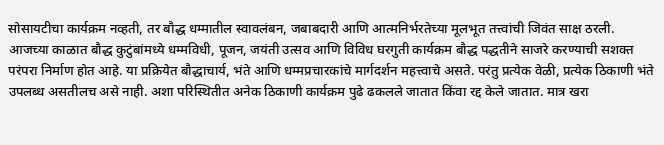सोसायटीचा कार्यक्रम नव्हती, तर बौद्ध धम्मातील स्वावलंबन, जबाबदारी आणि आत्मनिर्भरतेच्या मूलभूत तत्त्वांची जिवंत साक्ष ठरली.
आजच्या काळात बौद्ध कुटुंबांमध्ये धम्मविधी, पूजन, जयंती उत्सव आणि विविध घरगुती कार्यक्रम बौद्ध पद्धतीने साजरे करण्याची सशक्त परंपरा निर्माण होत आहे. या प्रक्रियेत बौद्धाचार्य, भंते आणि धम्मप्रचारकांचे मार्गदर्शन महत्त्वाचे असते. परंतु प्रत्येक वेळी, प्रत्येक ठिकाणी भंते उपलब्ध असतीलच असे नाही. अशा परिस्थितीत अनेक ठिकाणी कार्यक्रम पुढे ढकलले जातात किंवा रद्द केले जातात. मात्र खरा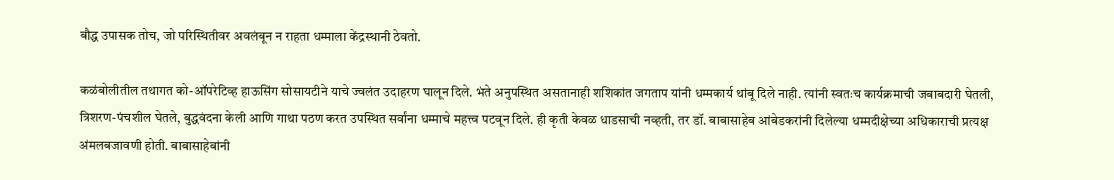बौद्ध उपासक तोच, जो परिस्थितीवर अवलंबून न राहता धम्माला केंद्रस्थानी ठेवतो.

कळंबोलीतील तथागत को-ऑपरेटिव्ह हाऊसिंग सोसायटीने याचे ज्वलंत उदाहरण घालून दिले. भंते अनुपस्थित असतानाही शशिकांत जगताप यांनी धम्मकार्य थांबू दिले नाही. त्यांनी स्वतःच कार्यक्रमाची जबाबदारी घेतली, त्रिशरण-पंचशील घेतले, बुद्धवंदना केली आणि गाथा पठण करत उपस्थित सर्वांना धम्माचे महत्त्व पटवून दिले. ही कृती केवळ धाडसाची नव्हती, तर डॉ. बाबासाहेब आंबेडकरांनी दिलेल्या धम्मदीक्षेच्या अधिकाराची प्रत्यक्ष अंमलबजावणी होती. बाबासाहेबांनी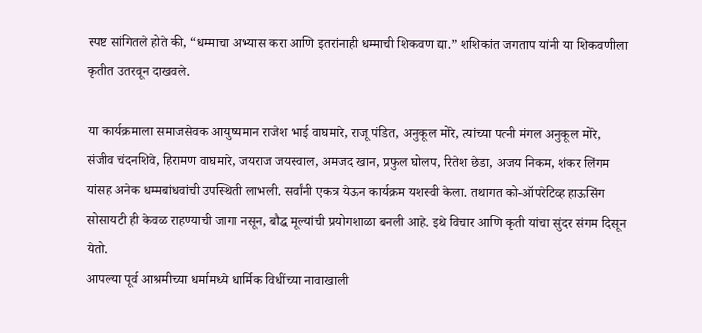स्पष्ट सांगितले होते की, “धम्माचा अभ्यास करा आणि इतरांनाही धम्माची शिकवण द्या.” शशिकांत जगताप यांनी या शिकवणीला कृतीत उतरवून दाखवले.

या कार्यक्रमाला समाजसेवक आयुष्यमान राजेश भाई वाघमारे, राजू पंडित, अनुकूल मोरे, त्यांच्या पत्नी मंगल अनुकूल मोरे, संजीव चंदनशिवे, हिरामण वाघमारे, जयराज जयस्वाल, अमजद खान, प्रफुल घोलप, रितेश छेडा, अजय निकम, शंकर लिंगम यांसह अनेक धम्मबांधवांची उपस्थिती लाभली. सर्वांनी एकत्र येऊन कार्यक्रम यशस्वी केला. तथागत को-ऑपरेटिव्ह हाऊसिंग सोसायटी ही केवळ राहण्याची जागा नसून, बौद्ध मूल्यांची प्रयोगशाळा बनली आहे. इथे विचार आणि कृती यांचा सुंदर संगम दिसून येतो.
आपल्या पूर्व आश्रमीच्या धर्मामध्ये धार्मिक विधींच्या नावाखाली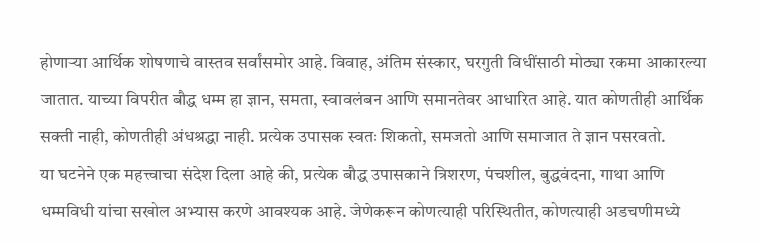होणाऱ्या आर्थिक शोषणाचे वास्तव सर्वांसमोर आहे. विवाह, अंतिम संस्कार, घरगुती विधींसाठी मोठ्या रकमा आकारल्या जातात. याच्या विपरीत बौद्ध धम्म हा ज्ञान, समता, स्वावलंबन आणि समानतेवर आधारित आहे. यात कोणतीही आर्थिक सक्ती नाही, कोणतीही अंधश्रद्धा नाही. प्रत्येक उपासक स्वतः शिकतो, समजतो आणि समाजात ते ज्ञान पसरवतो.
या घटनेने एक महत्त्वाचा संदेश दिला आहे की, प्रत्येक बौद्ध उपासकाने त्रिशरण, पंचशील, बुद्धवंदना, गाथा आणि धम्मविधी यांचा सखोल अभ्यास करणे आवश्यक आहे. जेणेकरून कोणत्याही परिस्थितीत, कोणत्याही अडचणीमध्ये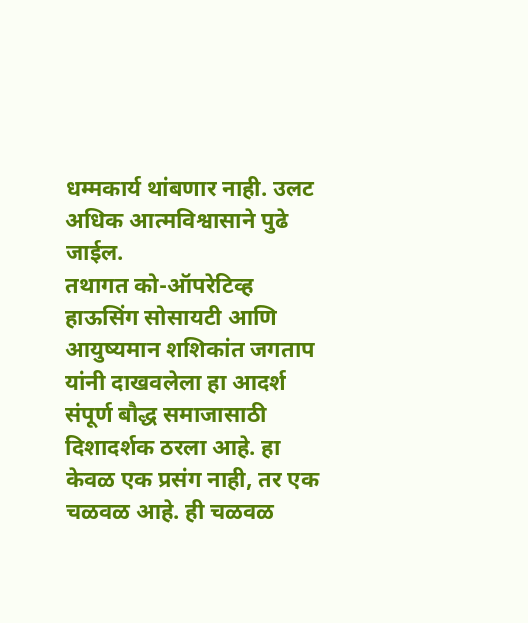धम्मकार्य थांबणार नाही. उलट अधिक आत्मविश्वासाने पुढे जाईल.
तथागत को-ऑपरेटिव्ह हाऊसिंग सोसायटी आणि आयुष्यमान शशिकांत जगताप यांनी दाखवलेला हा आदर्श संपूर्ण बौद्ध समाजासाठी दिशादर्शक ठरला आहे. हा केवळ एक प्रसंग नाही, तर एक चळवळ आहे. ही चळवळ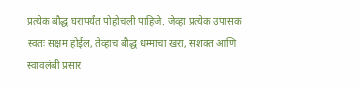प्रत्येक बौद्ध घरापर्यंत पोहोचली पाहिजे. जेव्हा प्रत्येक उपासक स्वतः सक्षम होईल, तेव्हाच बौद्ध धम्माचा खरा, सशक्त आणि स्वावलंबी प्रसार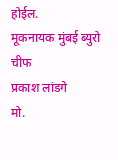होईल.
मूकनायक मुंबई ब्युरो चीफ
प्रकाश लांडगे
मो.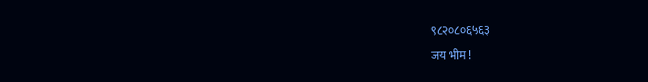९८२०८०६५६३
जय भीम !